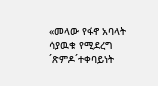«መላው የፋኖ አባላት ሳያዉቁ የሚደረግ ´ጽምዶ´ተቀባይነት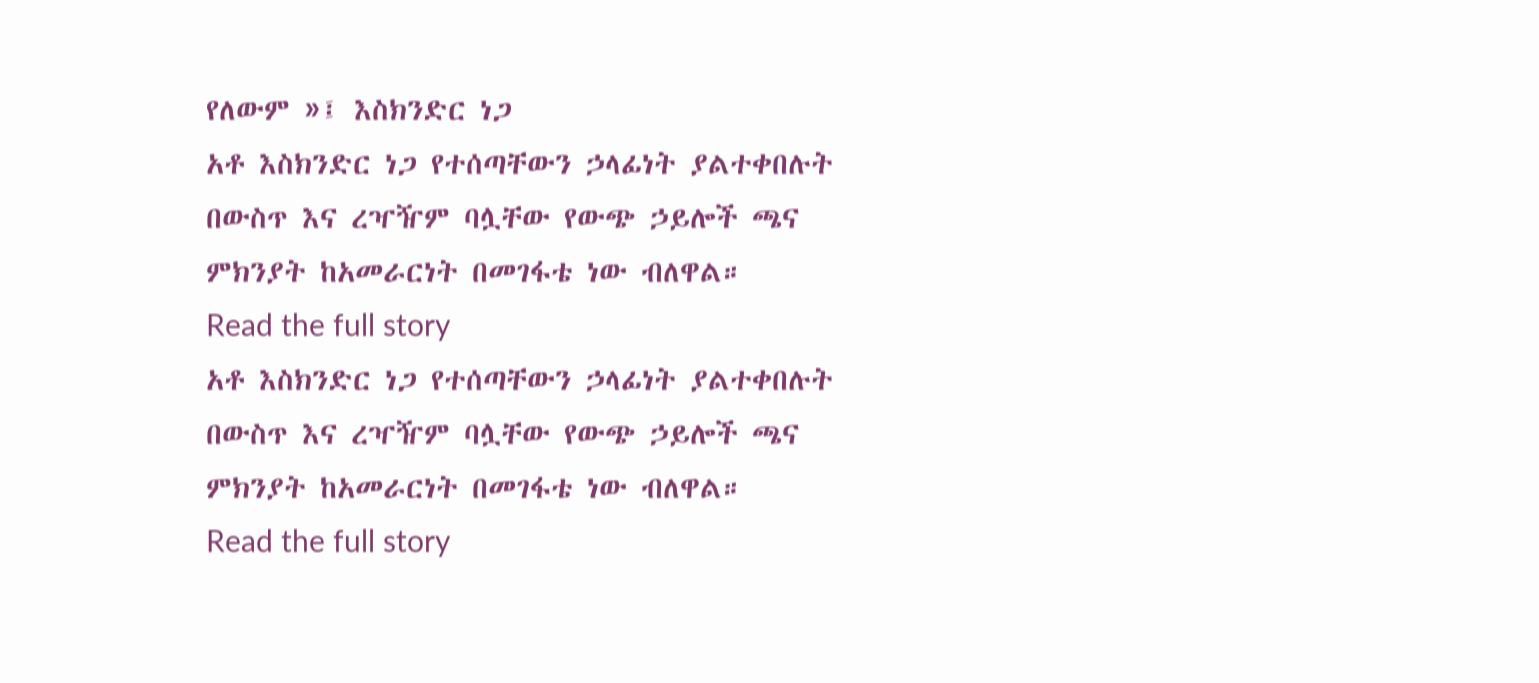የለውም »፤ እስክንድር ነጋ
አቶ እስክንድር ነጋ የተሰጣቸውን ኃላፊነት ያልተቀበሉት በውስጥ እና ረዣዥም ባሏቸው የውጭ ኃይሎች ጫና ምክንያት ከአመራርነት በመገፋቴ ነው ብለዋል።
Read the full story
አቶ እስክንድር ነጋ የተሰጣቸውን ኃላፊነት ያልተቀበሉት በውስጥ እና ረዣዥም ባሏቸው የውጭ ኃይሎች ጫና ምክንያት ከአመራርነት በመገፋቴ ነው ብለዋል።
Read the full story